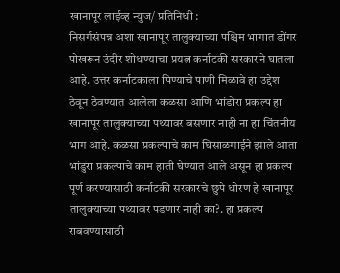खानापूर लाईव्ह न्युज/ प्रतिनिधी :
निसर्गसंपन्न अशा खानापूर तालुक्याच्या पश्चिम भागात डोंगर पोखरून उंदीर शोधण्याचा प्रयत्न कर्नाटकी सरकारने घातला आहे. उत्तर कर्नाटकाला पिण्याचे पाणी मिळावे हा उद्देश ठेवून ठेवण्यात आलेला कळसा आणि भांडोरा प्रकल्प हा खानापूर तालुक्याच्या पथ्यावर बसणार नाही ना हा चिंतनीय भाग आहे. कळसा प्रकल्पाचे काम घिसाळगाईने झाले आता भांडुरा प्रकल्पाचे काम हाती घेण्यात आले असून हा प्रकल्प पूर्ण करण्यासाठी कर्नाटकी सरकारचे छुपे धोरण हे खानापूर तालुक्याच्या पथ्यावर पडणार नाही का?. हा प्रकल्प राबवण्यासाठी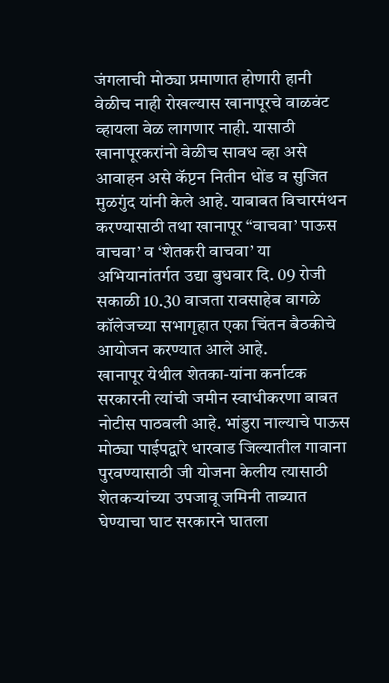जंगलाची मोठ्या प्रमाणात होणारी हानी वेळीच नाही रोखल्यास खानापूरचे वाळवंट व्हायला वेळ लागणार नाही. यासाठी खानापूरकरांनो वेळीच सावध व्हा असे आवाहन असे कॅप्टन नितीन धोंड व सुजित मुळगुंद यांनी केले आहे. याबाबत विचारमंथन करण्यासाठी तथा खानापूर “वाचवा’ पाऊस वाचवा’ व ‘शेतकरी वाचवा’ या अभियानांतर्गत उद्या बुधवार दि. 09 रोजी सकाळी 10.30 वाजता रावसाहेब वागळे कॉलेजच्या सभागृहात एका चिंतन बैठकीचे आयोजन करण्यात आले आहे.
खानापूर येथील शेतका-यांना कर्नाटक सरकारनी त्यांची जमीन स्वाधीकरणा बाबत नोटीस पाठवली आहे. भांडुरा नाल्याचे पाऊस मोठ्या पाईपद्वारे धारवाड जिल्यातील गावाना पुरवण्यासाठी जी योजना केलीय त्यासाठी शेतकऱ्यांच्या उपजावू जमिनी ताब्यात घेण्याचा घाट सरकारने घातला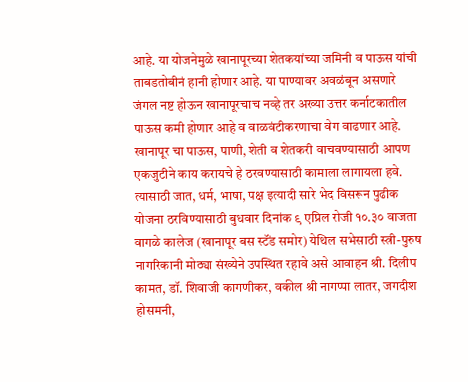आहे. या योजनेमुळे खानापूरच्या शेतकयांच्या जमिनी व पाऊस यांची ताबडतोबीनं हानी होणार आहे. या पाण्यावर अवळंबून असणारे जंगल नष्ट होऊन खानापूरचाच नव्हे तर अख्या उत्तर कर्नाटकातील पाऊस कमी होणार आहे व वाळवंटीकरणाचा वेग वाढणार आहे.
खानापूर चा पाऊस, पाणी, शेती व शेतकरी वाचवण्यासाठी आपण एकजुटीने काय करायचे हे ठरवण्यासाठी कामाला लागायला हवे. त्यासाठी जात, धर्म, भाषा, पक्ष इत्यादी सारे भेद विसरून पुढीक योजना ठरविण्यासाठी बुधवार दिनांक ९ एप्रिल रोजी १०.३० वाजता वागळे कालेज (खानापूर बस स्टॅंड समोर) येथिल सभेसाठी स्त्री-पुरुष नागरिकानी मोठ्या संख्येने उपस्थित रहावे असे आवाहन श्री. दिलीप कामत, डॉ. शिवाजी कागणीकर, वकील श्री नागप्पा लातर, जगदीश होसमनी,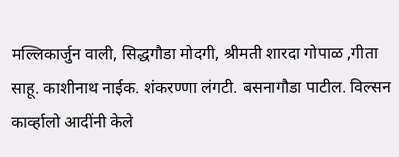मल्लिकार्जुन वाली, सिद्धगौडा मोदगी, श्रीमती शारदा गोपाळ ,गीता साहू. काशीनाथ नाईक. शंकरण्णा लंगटी. बसनागौडा पाटील. विल्सन कार्व्हालो आदींनी केले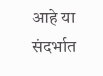आहे या संदर्भात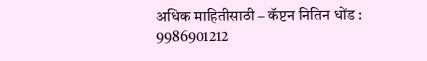अधिक माहितीसाठी – कॅप्टन नितिन धोंड : 9986901212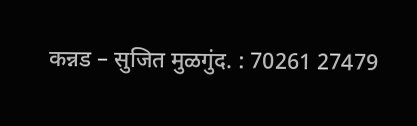कन्नड – सुजित मुळगुंद. : 70261 27479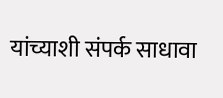यांच्याशी संपर्क साधावा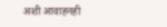अशी आवाहनही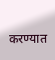करण्यात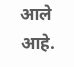आले आहे.